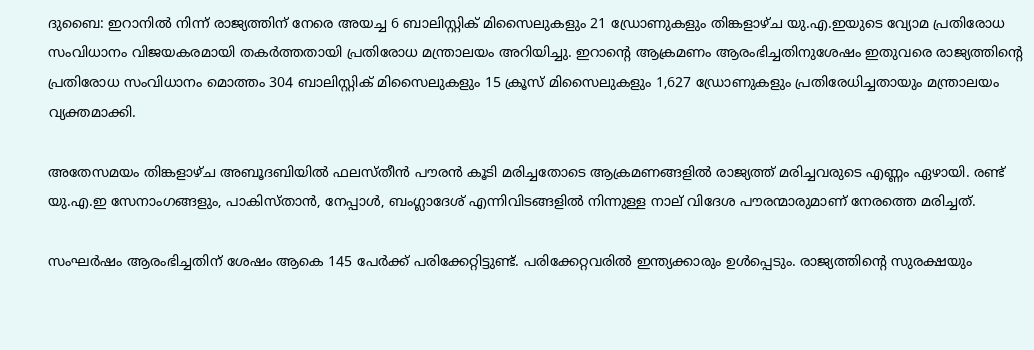ദുബൈ: ഇറാനിൽ നിന്ന് രാജ്യത്തിന് നേരെ അയച്ച 6 ബാലിസ്റ്റിക് മിസൈലുകളും 21 ഡ്രോണുകളും തിങ്കളാഴ്ച യു.എ.ഇയുടെ വ്യോമ പ്രതിരോധ സംവിധാനം വിജയകരമായി തകർത്തതായി പ്രതിരോധ മന്ത്രാലയം അറിയിച്ചു. ഇറാന്റെ ആക്രമണം ആരംഭിച്ചതിനുശേഷം ഇതുവരെ രാജ്യത്തിന്‍റെ പ്രതിരോധ സംവിധാനം മൊത്തം 304 ബാലിസ്റ്റിക് മിസൈലുകളും 15 ക്രൂസ് മിസൈലുകളും 1,627 ഡ്രോണുകളും പ്രതിരേധിച്ചതായും മന്ത്രാലയം വ്യക്തമാക്കി.

അതേസമയം തിങ്കളാഴ്ച അബൂദബിയിൽ ഫലസ്തീൻ പൗരൻ കൂടി മരിച്ചതോടെ ആക്രമണങ്ങളിൽ രാജ്യത്ത് മരിച്ചവരുടെ എണ്ണം ഏഴായി. രണ്ട് യു.എ.ഇ സേനാംഗങ്ങളും, പാകിസ്താൻ, നേപ്പാൾ, ബംഗ്ലാദേശ് എന്നിവിടങ്ങളിൽ നിന്നുള്ള നാല് വിദേശ പൗരന്മാരുമാണ് നേരത്തെ മരിച്ചത്.

സംഘർഷം ആരംഭിച്ചതിന് ശേഷം ആകെ 145 പേർക്ക് പരിക്കേറ്റിട്ടുണ്ട്. പരിക്കേറ്റവരിൽ ഇന്ത്യക്കാരും ഉൾപ്പെടും. രാജ്യത്തിന്റെ സുരക്ഷയും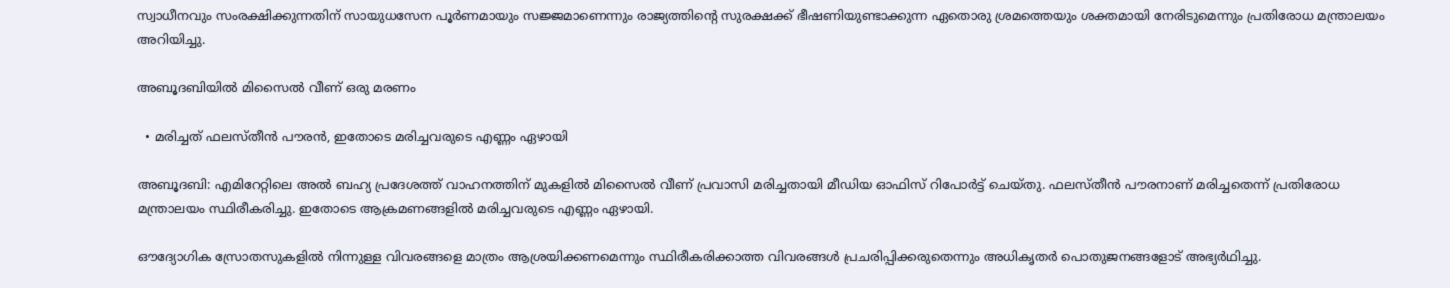സ്വാധീനവും സംരക്ഷിക്കുന്നതിന് സായുധസേന പൂർണമായും സജ്ജമാണെന്നും രാജ്യത്തിന്റെ സുരക്ഷക്ക് ഭീഷണിയുണ്ടാക്കുന്ന ഏതൊരു ശ്രമത്തെയും ശക്തമായി നേരിടുമെന്നും പ്രതിരോധ മന്ത്രാലയം അറിയിച്ചു.

അബൂദബിയിൽ മിസൈൽ വീണ് ഒരു മരണം

  • മരിച്ചത് ഫലസ്തീൻ പൗരൻ, ഇതോടെ മരിച്ചവരുടെ എണ്ണം ഏഴായി

അബൂദബി: എമിറേറ്റിലെ അൽ ബഹ്യ പ്രദേശത്ത് വാഹനത്തിന് മുകളിൽ മിസൈൽ വീണ് പ്രവാസി മരിച്ചതായി മീഡിയ ഓഫിസ് റിപോർട്ട് ചെയ്തു. ഫലസ്തീൻ പൗരനാണ് മരിച്ചതെന്ന് പ്രതിരോധ മന്ത്രാലയം സ്ഥിരീകരിച്ചു. ഇതോടെ ആക്രമണങ്ങളിൽ മരിച്ചവരുടെ എണ്ണം ഏഴായി.

ഔദ്യോഗിക സ്രോതസുകളിൽ നിന്നുള്ള വിവരങ്ങളെ മാത്രം ആശ്രയിക്കണമെന്നും സ്ഥിരീകരിക്കാത്ത വിവരങ്ങൾ പ്രചരിപ്പിക്കരുതെന്നും അധികൃതർ പൊതുജനങ്ങളോട് അഭ്യർഥിച്ചു.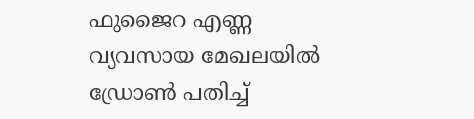ഫുജൈറ എണ്ണ വ്യവസായ മേഖലയിൽ ഡ്രോൺ പതിച്ച്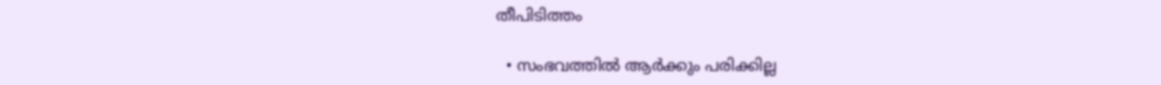തീപിടിത്തം

  • സംഭവത്തിൽ ആർക്കും പരിക്കില്ല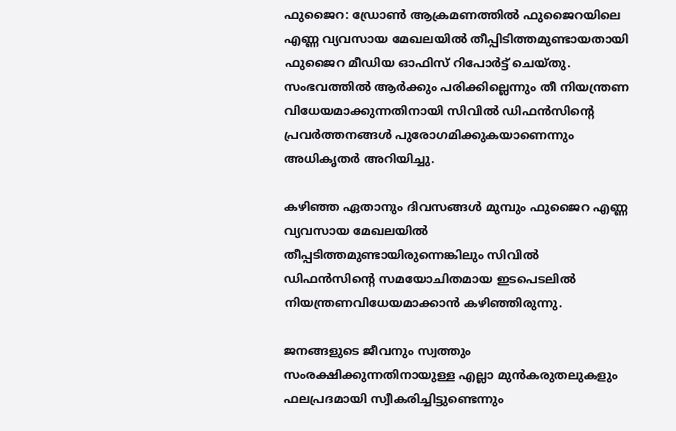ഫുജൈറ: ഡ്രോൺ ആക്രമണത്തിൽ ഫുജൈറയിലെ എണ്ണ വ്യവസായ മേഖലയിൽ തീപ്പിടിത്തമുണ്ടായതായി ഫുജൈറ മീഡിയ ഓഫിസ് റിപോർട്ട് ചെയ്തു. സംഭവത്തിൽ ആർക്കും പരിക്കില്ലെന്നും തീ നിയന്ത്രണ വിധേയമാക്കുന്നതിനായി സിവിൽ ഡിഫൻസിന്‍റെ പ്രവർത്തനങ്ങൾ പുരോഗമിക്കുകയാണെന്നും അധികൃതർ അറിയിച്ചു.

കഴിഞ്ഞ ഏതാനും ദിവസങ്ങൾ മുമ്പും ഫുജൈറ എണ്ണ വ്യവസായ മേഖലയിൽ തീപ്പടിത്തമുണ്ടായിരുന്നെങ്കിലും സിവിൽ ഡിഫൻസിന്‍റെ സമയോചിതമായ ഇടപെടലിൽ നിയന്ത്രണവിധേയമാക്കാൻ കഴിഞ്ഞിരുന്നു.

ജനങ്ങളുടെ ജീവനും സ്വത്തും സംരക്ഷിക്കുന്നതിനായുള്ള എല്ലാ മുൻകരുതലുകളും ഫലപ്രദമായി സ്വീകരിച്ചിട്ടുണ്ടെന്നും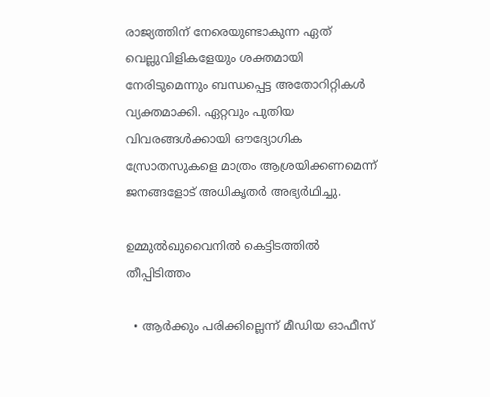രാജ്യത്തിന് നേരെയുണ്ടാകുന്ന ഏത് വെല്ലുവിളികളേയും ശക്തമായി നേരിടുമെന്നും ബന്ധപ്പെട്ട അതോറിറ്റികൾ വ്യക്തമാക്കി. ഏറ്റവും പുതിയ വിവരങ്ങൾക്കായി ഔദ്യോഗിക സ്രോതസുകളെ മാത്രം ആശ്രയിക്കണമെന്ന് ജനങ്ങളോട് അധികൃതർ അഭ്യർഥിച്ചു.

ഉമ്മുൽഖുവൈനിൽ കെട്ടിടത്തിൽ തീപ്പിടിത്തം

  • ആർക്കും പരിക്കില്ലെന്ന് മീഡിയ ഓഫീസ്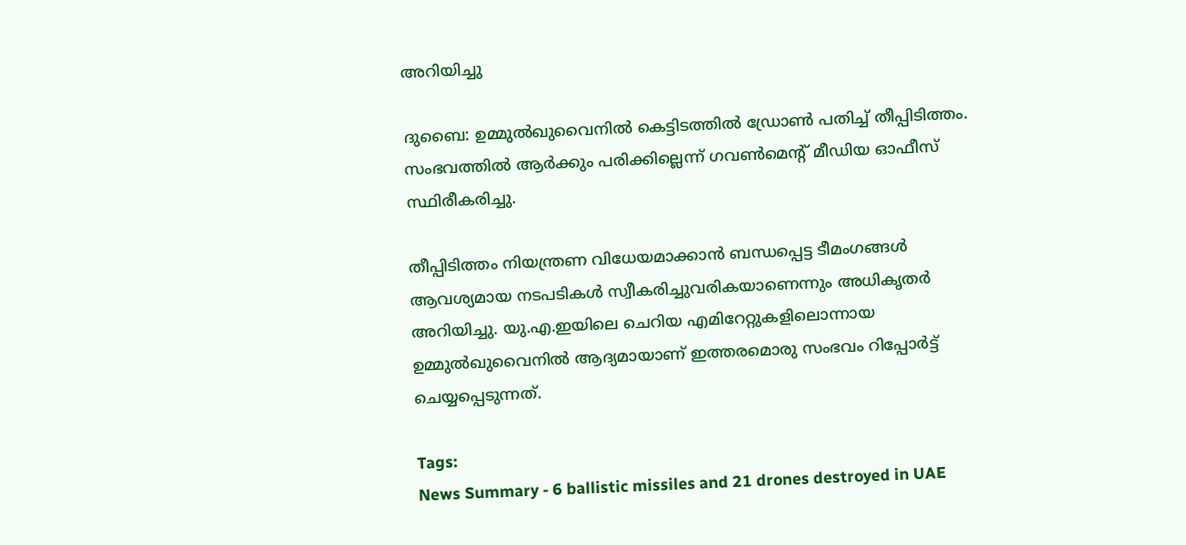അറിയിച്ചു

ദുബൈ: ഉമ്മുൽഖുവൈനിൽ കെട്ടിടത്തിൽ ഡ്രോൺ പതിച്ച് തീപ്പിടിത്തം. സംഭവത്തിൽ ആർക്കും പരിക്കില്ലെന്ന് ഗവൺമെന്‍റ് മീഡിയ ഓഫീസ് സ്ഥിരീകരിച്ചു.

തീപ്പിടിത്തം നിയന്ത്രണ വിധേയമാക്കാൻ ബന്ധപ്പെട്ട ടീമംഗങ്ങൾ ആവശ്യമായ നടപടികൾ സ്വീകരിച്ചുവരികയാണെന്നും അധികൃതർ അറിയിച്ചു. യു.എ.ഇയിലെ ചെറിയ എമിറേറ്റുകളിലൊന്നായ ഉമ്മുൽഖുവൈനിൽ ആദ്യമായാണ് ഇത്തരമൊരു സംഭവം റിപ്പോർട്ട് ചെയ്യപ്പെടുന്നത്.

Tags:
News Summary - 6 ballistic missiles and 21 drones destroyed in UAE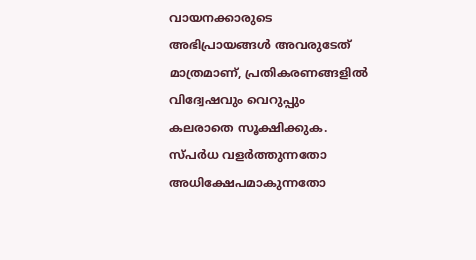വായനക്കാരുടെ അഭിപ്രായങ്ങള്‍ അവരുടേത് മാത്രമാണ്, പ്രതികരണങ്ങളിൽ വിദ്വേഷവും വെറുപ്പും കലരാതെ സൂക്ഷിക്കുക. സ്പർധ വളർത്തുന്നതോ അധിക്ഷേപമാകുന്നതോ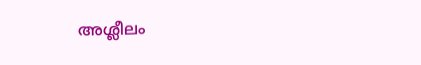അശ്ലീലം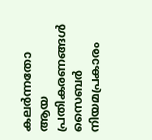കലർന്നതോ ആയ പ്രതികരണങ്ങൾ സൈബർ നിയമപ്രകാരം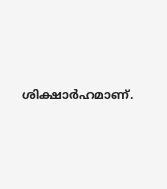ശിക്ഷാർഹമാണ്.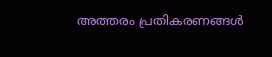അത്തരം പ്രതികരണങ്ങൾ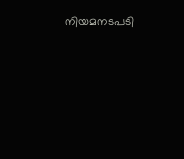നിയമനടപടി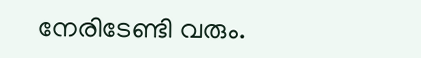നേരിടേണ്ടി വരും.